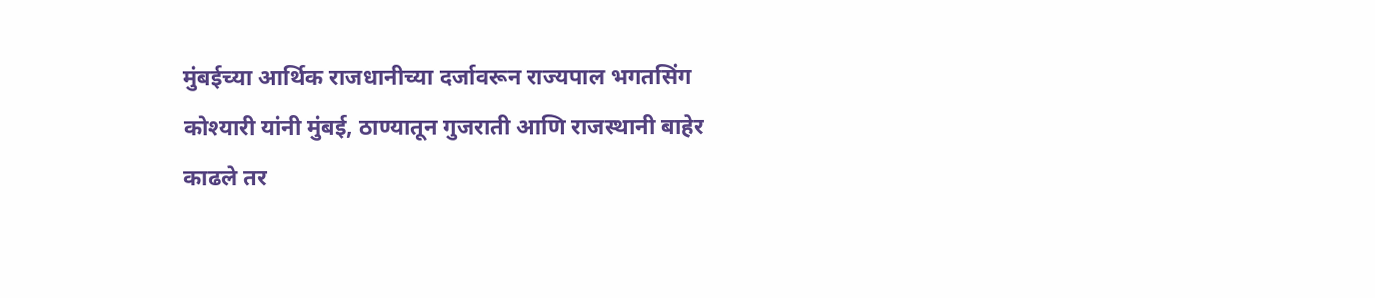मुंबईच्या आर्थिक राजधानीच्या दर्जावरून राज्यपाल भगतसिंग कोश्यारी यांनी मुंबई, ठाण्यातून गुजराती आणि राजस्थानी बाहेर काढले तर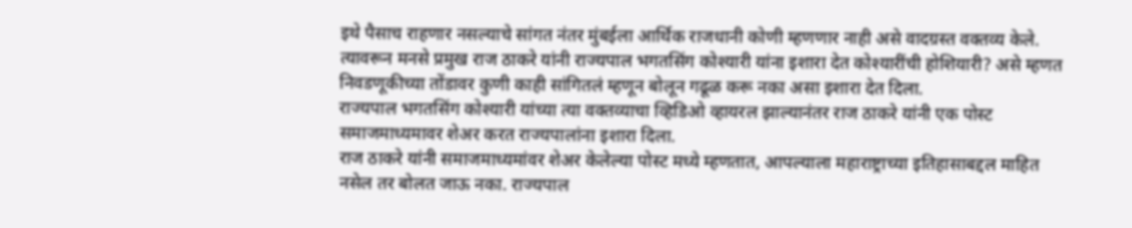इथे पैसाच राहणार नसल्याचे सांगत नंतर मुंबईला आर्थिक राजधानी कोणी म्हणणार नाही असे वादग्रस्त वक्तव्य केले. त्यावरून मनसे प्रमुख राज ठाकरे यांनी राज्यपाल भगतसिंग कोश्यारी यांना इशारा देत कोश्यारींची होशियारी? असे म्हणत निवडणूकीच्या तोंडावर कुणी काही सांगितलं म्हणून बोलून गढूळ करू नका असा इशारा देत दिला.
राज्यपाल भगतसिंग कोश्यारी यांच्या त्या वक्तव्याचा व्हिडिओ व्हायरल झाल्यानंतर राज ठाकरे यांनी एक पोस्ट समाजमाध्यमावर शेअर करत राज्यपालांना इशारा दिला.
राज ठाकरे यांनी समाजमाध्यमांवर शेअर केलेल्या पोस्ट मध्ये म्हणतात, आपल्याला महाराष्ट्राच्या इतिहासाबद्दल माहित नसेल तर बोलत जाऊ नका. राज्यपाल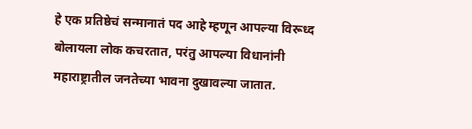हे एक प्रतिष्ठेचं सन्मानातं पद आहे म्हणून आपल्या विरूध्द बोलायला लोक कचरतात, परंतु आपल्या विधानांनी महाराष्ट्रातील जनतेच्या भावना दुखावल्या जातात.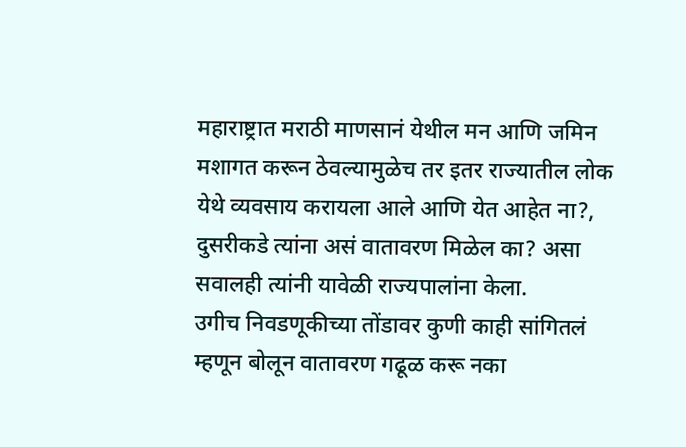महाराष्ट्रात मराठी माणसानं येथील मन आणि जमिन मशागत करून ठेवल्यामुळेच तर इतर राज्यातील लोक येथे व्यवसाय करायला आले आणि येत आहेत ना?, दुसरीकडे त्यांना असं वातावरण मिळेल का? असा सवालही त्यांनी यावेळी राज्यपालांना केला.
उगीच निवडणूकीच्या तोंडावर कुणी काही सांगितलं म्हणून बोलून वातावरण गढूळ करू नका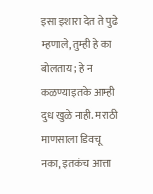इसा इशारा देत ते पुढे म्हणाले, तुम्ही हे का बोलताय; हे न कळण्याइतके आम्ही दुध खुळे नाही. मराठी माणसाला डिवचू नका, इतकंच आत्ता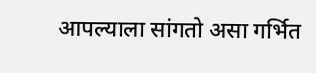आपल्याला सांगतो असा गर्भित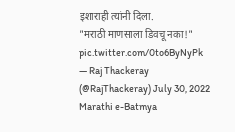इशाराही त्यांनी दिला.
"मराठी माणसाला डिवचू नका!" pic.twitter.com/0to6ByNyPk
— Raj Thackeray (@RajThackeray) July 30, 2022
Marathi e-Batmya